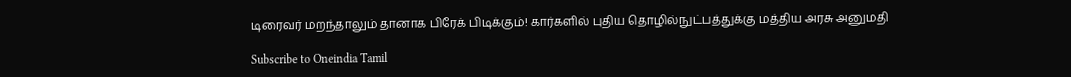டிரைவர் மறந்தாலும் தானாக பிரேக் பிடிக்கும்! கார்களில் புதிய தொழில்நுட்பத்துக்கு மத்திய அரசு அனுமதி

Subscribe to Oneindia Tamil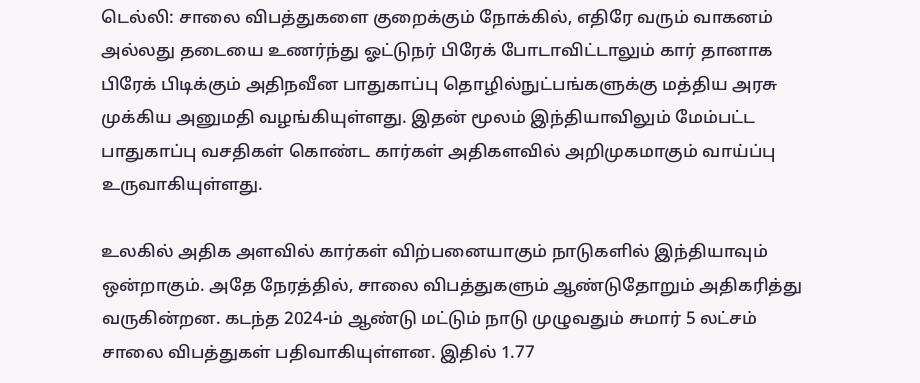டெல்லி: சாலை விபத்துகளை குறைக்கும் நோக்கில், எதிரே வரும் வாகனம் அல்லது தடையை உணர்ந்து ஓட்டுநர் பிரேக் போடாவிட்டாலும் கார் தானாக பிரேக் பிடிக்கும் அதிநவீன பாதுகாப்பு தொழில்நுட்பங்களுக்கு மத்திய அரசு முக்கிய அனுமதி வழங்கியுள்ளது. இதன் மூலம் இந்தியாவிலும் மேம்பட்ட பாதுகாப்பு வசதிகள் கொண்ட கார்கள் அதிகளவில் அறிமுகமாகும் வாய்ப்பு உருவாகியுள்ளது.

உலகில் அதிக அளவில் கார்கள் விற்பனையாகும் நாடுகளில் இந்தியாவும் ஒன்றாகும். அதே நேரத்தில், சாலை விபத்துகளும் ஆண்டுதோறும் அதிகரித்து வருகின்றன. கடந்த 2024-ம் ஆண்டு மட்டும் நாடு முழுவதும் சுமார் 5 லட்சம் சாலை விபத்துகள் பதிவாகியுள்ளன. இதில் 1.77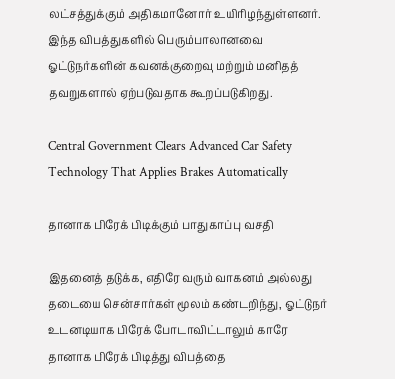லட்சத்துக்கும் அதிகமானோர் உயிரிழந்துள்ளனர். இந்த விபத்துகளில் பெரும்பாலானவை ஓட்டுநர்களின் கவனக்குறைவு மற்றும் மனிதத் தவறுகளால் ஏற்படுவதாக கூறப்படுகிறது.

Central Government Clears Advanced Car Safety Technology That Applies Brakes Automatically

தானாக பிரேக் பிடிக்கும் பாதுகாப்பு வசதி

இதனைத் தடுக்க, எதிரே வரும் வாகனம் அல்லது தடையை சென்சார்கள் மூலம் கண்டறிந்து, ஓட்டுநர் உடனடியாக பிரேக் போடாவிட்டாலும் காரே தானாக பிரேக் பிடித்து விபத்தை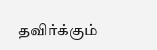தவிர்க்கும்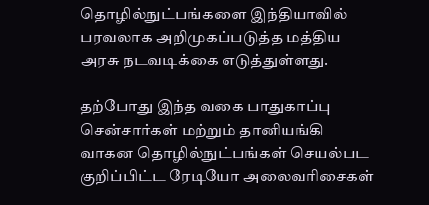தொழில்நுட்பங்களை இந்தியாவில் பரவலாக அறிமுகப்படுத்த மத்திய அரசு நடவடிக்கை எடுத்துள்ளது.

தற்போது இந்த வகை பாதுகாப்பு சென்சார்கள் மற்றும் தானியங்கி வாகன தொழில்நுட்பங்கள் செயல்பட குறிப்பிட்ட ரேடியோ அலைவரிசைகள்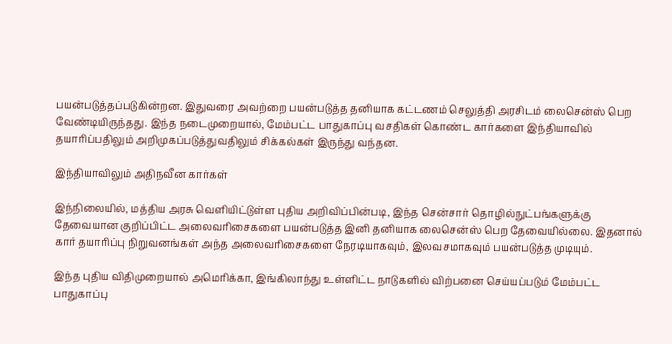பயன்படுத்தப்படுகின்றன. இதுவரை அவற்றை பயன்படுத்த தனியாக கட்டணம் செலுத்தி அரசிடம் லைசென்ஸ் பெற வேண்டியிருந்தது. இந்த நடைமுறையால், மேம்பட்ட பாதுகாப்பு வசதிகள் கொண்ட கார்களை இந்தியாவில் தயாரிப்பதிலும் அறிமுகப்படுத்துவதிலும் சிக்கல்கள் இருந்து வந்தன.

இந்தியாவிலும் அதிநவீன கார்கள்

இந்நிலையில், மத்திய அரசு வெளியிட்டுள்ள புதிய அறிவிப்பின்படி, இந்த சென்சார் தொழில்நுட்பங்களுக்கு தேவையான குறிப்பிட்ட அலைவரிசைகளை பயன்படுத்த இனி தனியாக லைசென்ஸ் பெற தேவையில்லை. இதனால் கார் தயாரிப்பு நிறுவனங்கள் அந்த அலைவரிசைகளை நேரடியாகவும், இலவசமாகவும் பயன்படுத்த முடியும்.

இந்த புதிய விதிமுறையால் அமெரிக்கா, இங்கிலாந்து உள்ளிட்ட நாடுகளில் விற்பனை செய்யப்படும் மேம்பட்ட பாதுகாப்பு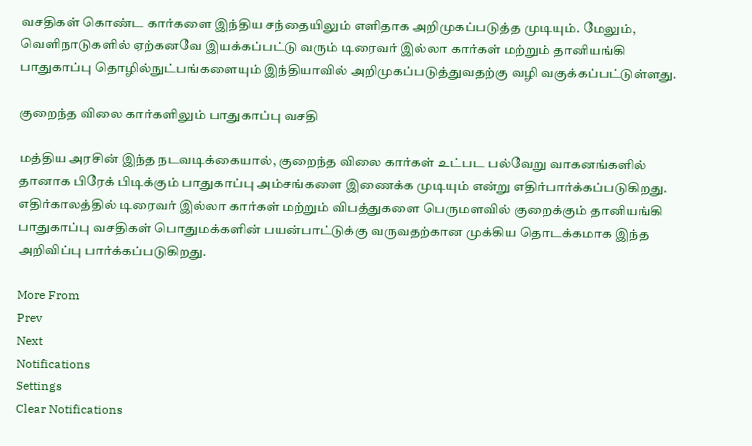வசதிகள் கொண்ட கார்களை இந்திய சந்தையிலும் எளிதாக அறிமுகப்படுத்த முடியும். மேலும், வெளிநாடுகளில் ஏற்கனவே இயக்கப்பட்டு வரும் டிரைவர் இல்லா கார்கள் மற்றும் தானியங்கி பாதுகாப்பு தொழில்நுட்பங்களையும் இந்தியாவில் அறிமுகப்படுத்துவதற்கு வழி வகுக்கப்பட்டுள்ளது.

குறைந்த விலை கார்களிலும் பாதுகாப்பு வசதி

மத்திய அரசின் இந்த நடவடிக்கையால், குறைந்த விலை கார்கள் உட்பட பல்வேறு வாகனங்களில் தானாக பிரேக் பிடிக்கும் பாதுகாப்பு அம்சங்களை இணைக்க முடியும் என்று எதிர்பார்க்கப்படுகிறது. எதிர்காலத்தில் டிரைவர் இல்லா கார்கள் மற்றும் விபத்துகளை பெருமளவில் குறைக்கும் தானியங்கி பாதுகாப்பு வசதிகள் பொதுமக்களின் பயன்பாட்டுக்கு வருவதற்கான முக்கிய தொடக்கமாக இந்த அறிவிப்பு பார்க்கப்படுகிறது.

More From
Prev
Next
Notifications
Settings
Clear Notifications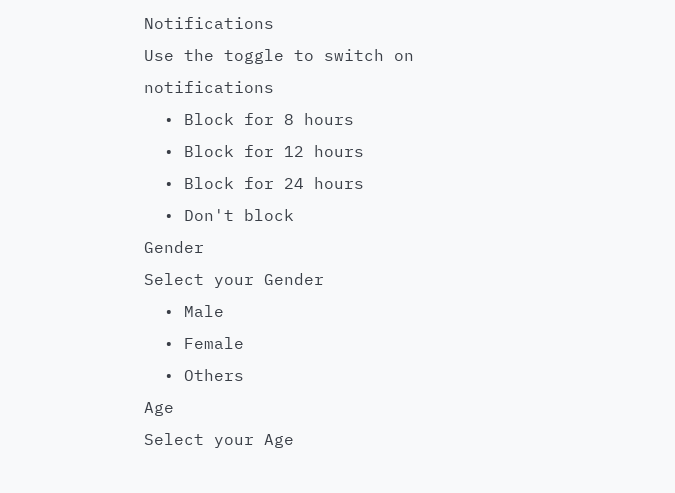Notifications
Use the toggle to switch on notifications
  • Block for 8 hours
  • Block for 12 hours
  • Block for 24 hours
  • Don't block
Gender
Select your Gender
  • Male
  • Female
  • Others
Age
Select your Age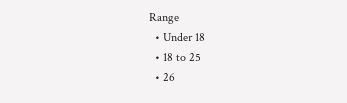Range
  • Under 18
  • 18 to 25
  • 26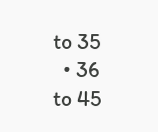to 35
  • 36 to 45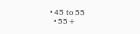• 45 to 55
  • 55+